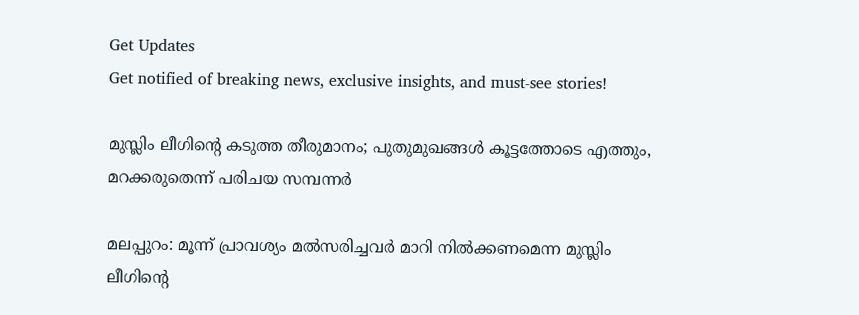Get Updates
Get notified of breaking news, exclusive insights, and must-see stories!

മുസ്ലിം ലീഗിന്റെ കടുത്ത തീരുമാനം; പുതുമുഖങ്ങള്‍ കൂട്ടത്തോടെ എത്തും, മറക്കരുതെന്ന് പരിചയ സമ്പന്നര്‍

മലപ്പുറം: മൂന്ന് പ്രാവശ്യം മല്‍സരിച്ചവര്‍ മാറി നില്‍ക്കണമെന്ന മുസ്ലിം ലീഗിന്റെ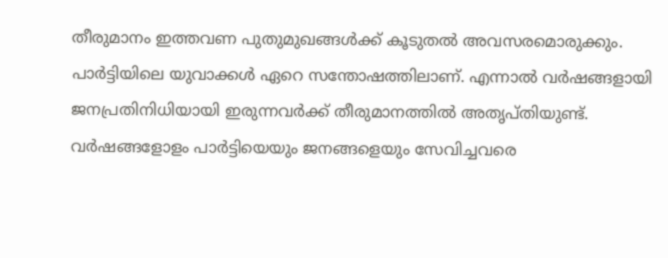തീരുമാനം ഇത്തവണ പുതുമുഖങ്ങള്‍ക്ക് കൂടുതല്‍ അവസരമൊരുക്കും. പാര്‍ട്ടിയിലെ യുവാക്കള്‍ ഏറെ സന്തോഷത്തിലാണ്. എന്നാല്‍ വര്‍ഷങ്ങളായി ജനപ്രതിനിധിയായി ഇരുന്നവര്‍ക്ക് തീരുമാനത്തില്‍ അതൃപ്തിയുണ്ട്. വര്‍ഷങ്ങളോളം പാര്‍ട്ടിയെയും ജനങ്ങളെയും സേവിച്ചവരെ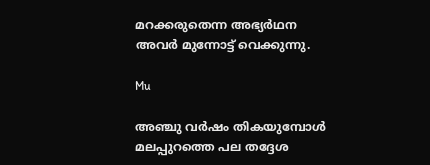മറക്കരുതെന്ന അഭ്യര്‍ഥന അവര്‍ മുന്നോട്ട് വെക്കുന്നു.

Mu

അഞ്ചു വര്‍ഷം തികയുമ്പോള്‍ മലപ്പുറത്തെ പല തദ്ദേശ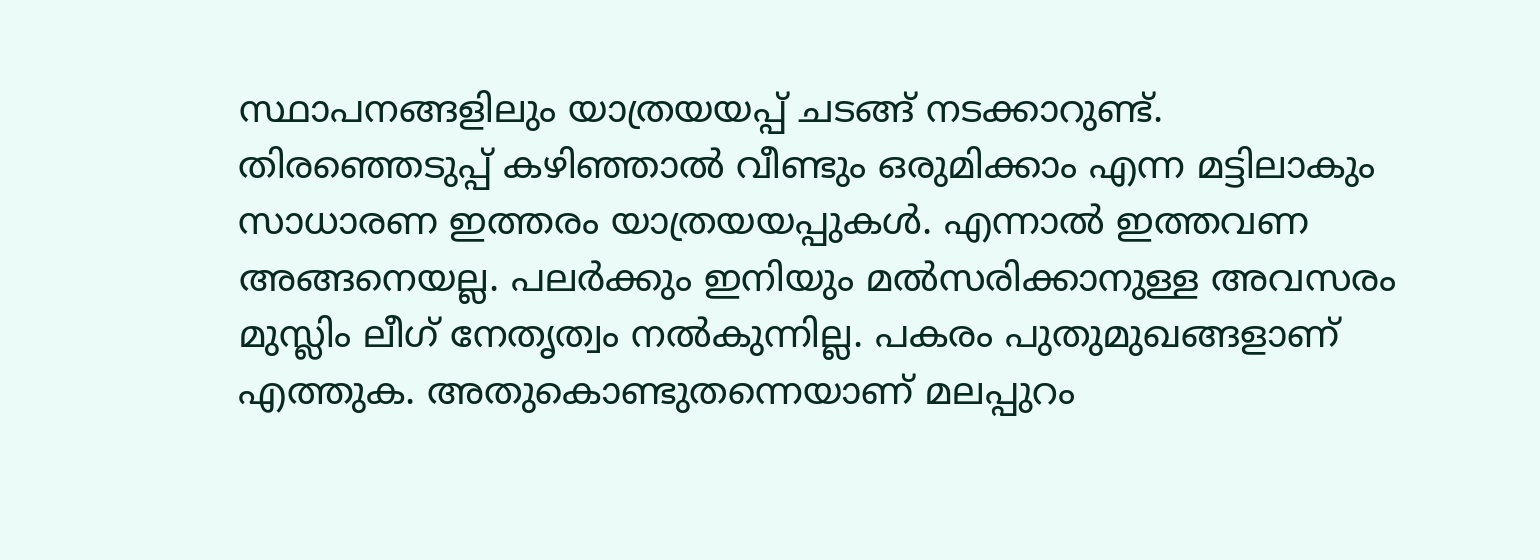സ്ഥാപനങ്ങളിലും യാത്രയയപ്പ് ചടങ്ങ് നടക്കാറുണ്ട്. തിരഞ്ഞെടുപ്പ് കഴിഞ്ഞാല്‍ വീണ്ടും ഒരുമിക്കാം എന്ന മട്ടിലാകും സാധാരണ ഇത്തരം യാത്രയയപ്പുകള്‍. എന്നാല്‍ ഇത്തവണ അങ്ങനെയല്ല. പലര്‍ക്കും ഇനിയും മല്‍സരിക്കാനുള്ള അവസരം മുസ്ലിം ലീഗ് നേതൃത്വം നല്‍കുന്നില്ല. പകരം പുതുമുഖങ്ങളാണ് എത്തുക. അതുകൊണ്ടുതന്നെയാണ് മലപ്പുറം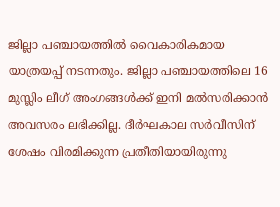ജില്ലാ പഞ്ചായത്തില്‍ വൈകാരികമായ യാത്രയപ്പ് നടന്നതും. ജില്ലാ പഞ്ചായത്തിലെ 16 മുസ്ലിം ലീഗ് അംഗങ്ങള്‍ക്ക് ഇനി മല്‍സരിക്കാന്‍ അവസരം ലഭിക്കില്ല. ദീര്‍ഘകാല സര്‍വീസിന് ശേഷം വിരമിക്കുന്ന പ്രതീതിയായിരുന്നു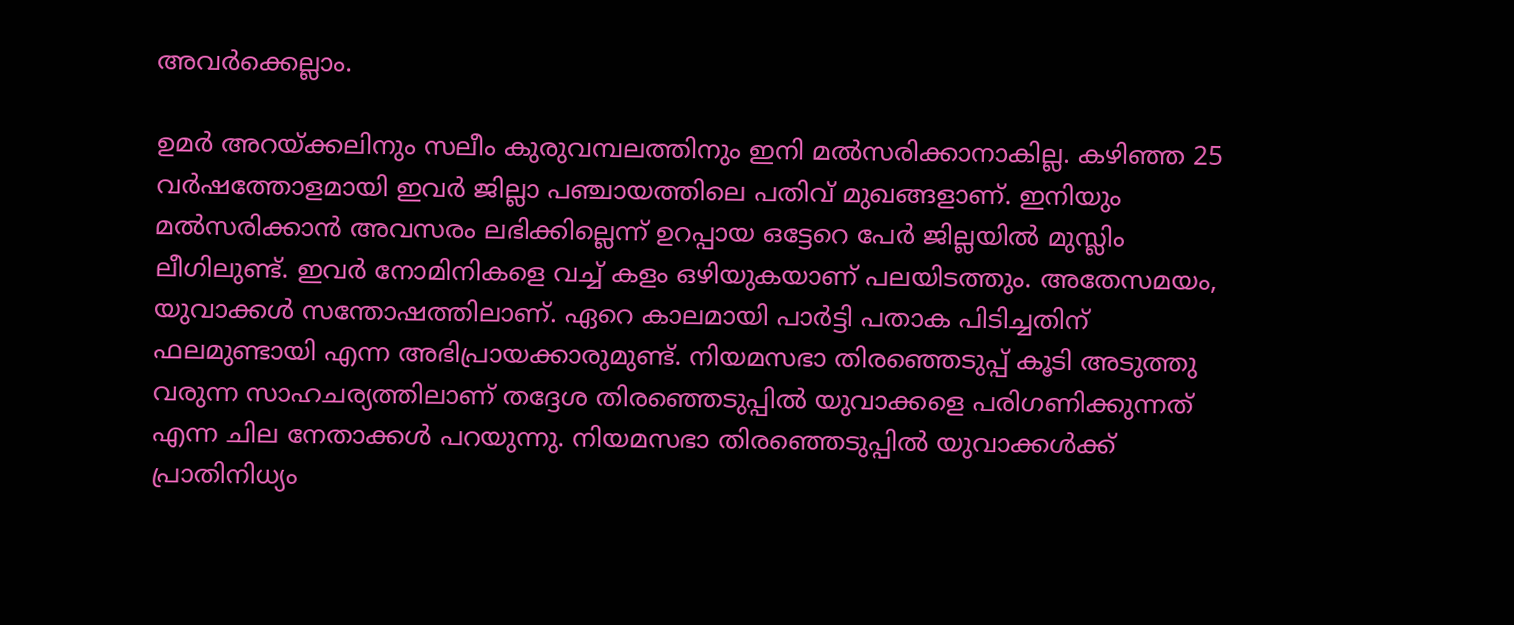അവര്‍ക്കെല്ലാം.

ഉമര്‍ അറയ്ക്കലിനും സലീം കുരുവമ്പലത്തിനും ഇനി മല്‍സരിക്കാനാകില്ല. കഴിഞ്ഞ 25 വര്‍ഷത്തോളമായി ഇവര്‍ ജില്ലാ പഞ്ചായത്തിലെ പതിവ് മുഖങ്ങളാണ്. ഇനിയും മല്‍സരിക്കാന്‍ അവസരം ലഭിക്കില്ലെന്ന് ഉറപ്പായ ഒട്ടേറെ പേര്‍ ജില്ലയില്‍ മുസ്ലിം ലീഗിലുണ്ട്. ഇവര്‍ നോമിനികളെ വച്ച് കളം ഒഴിയുകയാണ് പലയിടത്തും. അതേസമയം, യുവാക്കള്‍ സന്തോഷത്തിലാണ്. ഏറെ കാലമായി പാര്‍ട്ടി പതാക പിടിച്ചതിന് ഫലമുണ്ടായി എന്ന അഭിപ്രായക്കാരുമുണ്ട്. നിയമസഭാ തിരഞ്ഞെടുപ്പ് കൂടി അടുത്തു വരുന്ന സാഹചര്യത്തിലാണ് തദ്ദേശ തിരഞ്ഞെടുപ്പില്‍ യുവാക്കളെ പരിഗണിക്കുന്നത് എന്ന ചില നേതാക്കള്‍ പറയുന്നു. നിയമസഭാ തിരഞ്ഞെടുപ്പില്‍ യുവാക്കള്‍ക്ക് പ്രാതിനിധ്യം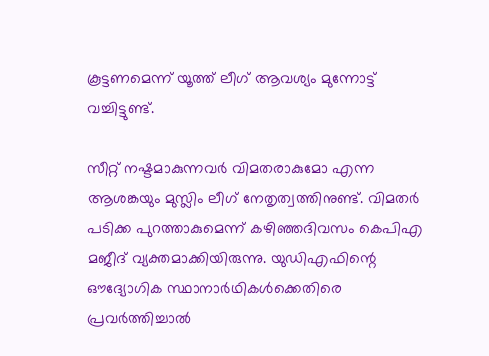കൂട്ടണമെന്ന് യൂത്ത് ലീഗ് ആവശ്യം മുന്നോട്ട് വച്ചിട്ടുണ്ട്.

സീറ്റ് നഷ്ടമാകുന്നവര്‍ വിമതരാകുമോ എന്ന ആശങ്കയും മുസ്ലിം ലീഗ് നേതൃത്വത്തിനുണ്ട്. വിമതര്‍ പടിക്ക പുറത്താകുമെന്ന് കഴിഞ്ഞദിവസം കെപിഎ മജീദ് വ്യക്തമാക്കിയിരുന്നു. യുഡിഎഫിന്റെ ഔദ്യോഗിക സ്ഥാനാര്‍ഥികള്‍ക്കെതിരെ പ്രവര്‍ത്തിച്ചാല്‍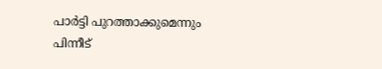പാര്‍ട്ടി പുറത്താക്കുമെന്നും പിന്നീട്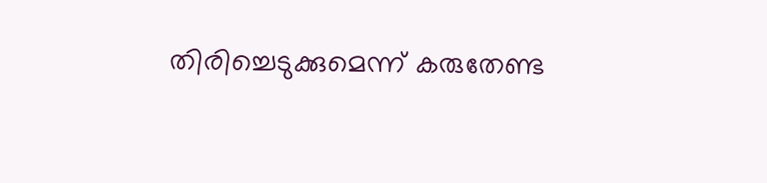തിരിച്ചെടുക്കുമെന്ന് കരുതേണ്ട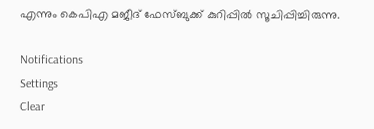എന്നും കെപിഎ മജീദ് ഫേസ്ബുക്ക് കുറിപ്പില്‍ സൂചിപ്പിച്ചിരുന്നു.

Notifications
Settings
Clear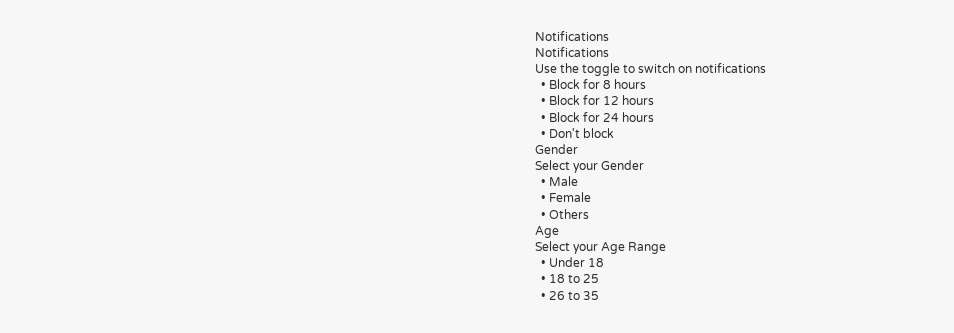Notifications
Notifications
Use the toggle to switch on notifications
  • Block for 8 hours
  • Block for 12 hours
  • Block for 24 hours
  • Don't block
Gender
Select your Gender
  • Male
  • Female
  • Others
Age
Select your Age Range
  • Under 18
  • 18 to 25
  • 26 to 35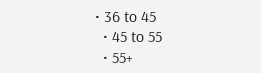• 36 to 45
  • 45 to 55
  • 55+